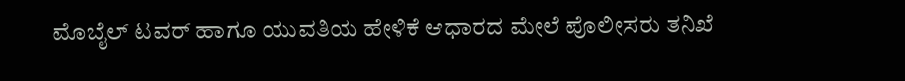ಮೊಬೈಲ್ ಟವರ್ ಹಾಗೂ ಯುವತಿಯ ಹೇಳಿಕೆ ಆಧಾರದ ಮೇಲೆ ಪೊಲೀಸರು ತನಿಖೆ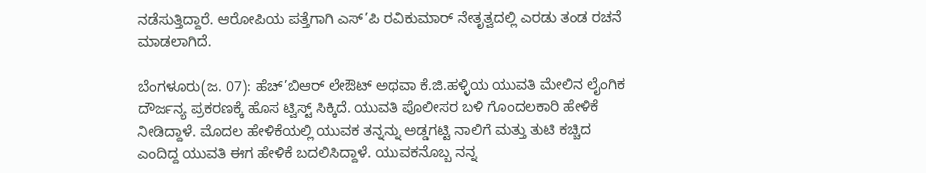ನಡೆಸುತ್ತಿದ್ದಾರೆ. ಆರೋಪಿಯ ಪತ್ತೆಗಾಗಿ ಎಸ್’ಪಿ ರವಿಕುಮಾರ್ ನೇತೃತ್ವದಲ್ಲಿ ಎರಡು ತಂಡ ರಚನೆ ಮಾಡಲಾಗಿದೆ.

ಬೆಂಗಳೂರು(ಜ. 07): ಹೆಚ್’ಬಿಆರ್ ಲೇಔಟ್ ಅಥವಾ ಕೆ.ಜಿ.ಹಳ್ಳಿಯ ಯುವತಿ ಮೇಲಿನ ಲೈಂಗಿಕ ದೌರ್ಜನ್ಯ ಪ್ರಕರಣಕ್ಕೆ ಹೊಸ ಟ್ವಿಸ್ಟ್ ಸಿಕ್ಕಿದೆ. ಯುವತಿ ಪೊಲೀಸರ ಬಳಿ ಗೊಂದಲಕಾರಿ ಹೇಳಿಕೆ ನೀಡಿದ್ದಾಳೆ. ಮೊದಲ ಹೇಳಿಕೆಯಲ್ಲಿ ಯುವಕ ತನ್ನನ್ನು ಅಡ್ಡಗಟ್ಟಿ ನಾಲಿಗೆ ಮತ್ತು ತುಟಿ ಕಚ್ಚಿದ ಎಂದಿದ್ದ ಯುವತಿ ಈಗ ಹೇಳಿಕೆ ಬದಲಿಸಿದ್ದಾಳೆ. ಯುವಕನೊಬ್ಬ ನನ್ನ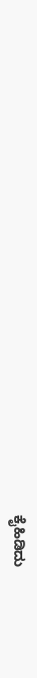ಕೈಹಿಡಿದು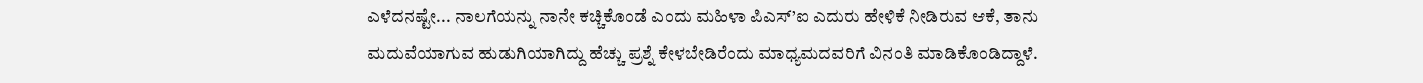ಎಳೆದನಷ್ಟೇ... ನಾಲಗೆಯನ್ನು ನಾನೇ ಕಚ್ಚಿಕೊಂಡೆ ಎಂದು ಮಹಿಳಾ ಪಿಎಸ್’ಐ ಎದುರು ಹೇಳಿಕೆ ನೀಡಿರುವ ಆಕೆ, ತಾನು ಮದುವೆಯಾಗುವ ಹುಡುಗಿಯಾಗಿದ್ದು ಹೆಚ್ಚು ಪ್ರಶ್ನೆ ಕೇಳಬೇಡಿರೆಂದು ಮಾಧ್ಯಮದವರಿಗೆ ವಿನಂತಿ ಮಾಡಿಕೊಂಡಿದ್ದಾಳೆ.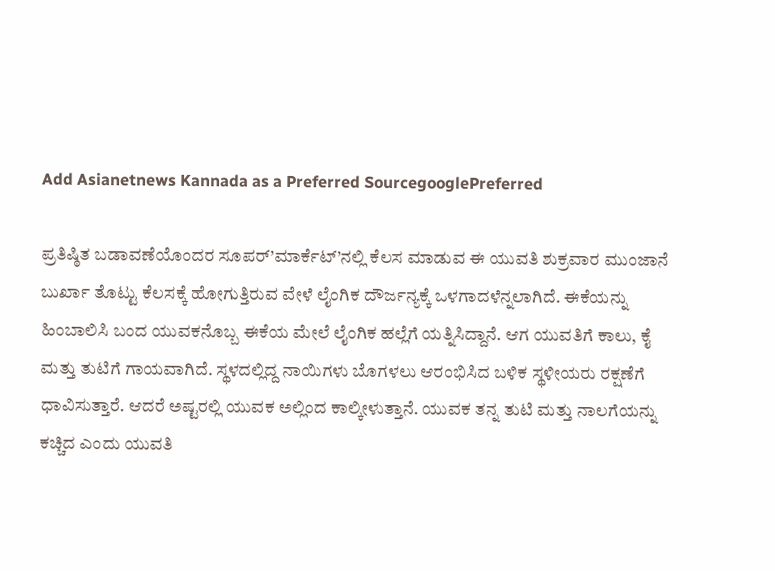Add Asianetnews Kannada as a Preferred SourcegooglePreferred

ಪ್ರತಿಷ್ಠಿತ ಬಡಾವಣೆಯೊಂದರ ಸೂಪರ್’ಮಾರ್ಕೆಟ್’ನಲ್ಲಿ ಕೆಲಸ ಮಾಡುವ ಈ ಯುವತಿ ಶುಕ್ರವಾರ ಮುಂಜಾನೆ ಬುರ್ಖಾ ತೊಟ್ಟು ಕೆಲಸಕ್ಕೆ ಹೋಗುತ್ತಿರುವ ವೇಳೆ ಲೈಂಗಿಕ ದೌರ್ಜನ್ಯಕ್ಕೆ ಒಳಗಾದಳೆನ್ನಲಾಗಿದೆ. ಈಕೆಯನ್ನು ಹಿಂಬಾಲಿಸಿ ಬಂದ ಯುವಕನೊಬ್ಬ ಈಕೆಯ ಮೇಲೆ ಲೈಂಗಿಕ ಹಲ್ಲೆಗೆ ಯತ್ನಿಸಿದ್ದಾನೆ. ಆಗ ಯುವತಿಗೆ ಕಾಲು, ಕೈ ಮತ್ತು ತುಟಿಗೆ ಗಾಯವಾಗಿದೆ. ಸ್ಥಳದಲ್ಲಿದ್ದ ನಾಯಿಗಳು ಬೊಗಳಲು ಆರಂಭಿಸಿದ ಬಳಿಕ ಸ್ಥಳೀಯರು ರಕ್ಷಣೆಗೆ ಧಾವಿಸುತ್ತಾರೆ. ಆದರೆ ಅಷ್ಟರಲ್ಲಿ ಯುವಕ ಅಲ್ಲಿಂದ ಕಾಲ್ಕೀಳುತ್ತಾನೆ. ಯುವಕ ತನ್ನ ತುಟಿ ಮತ್ತು ನಾಲಗೆಯನ್ನು ಕಚ್ಚಿದ ಎಂದು ಯುವತಿ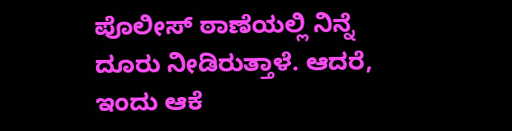ಪೊಲೀಸ್ ಠಾಣೆಯಲ್ಲಿ ನಿನ್ನೆ ದೂರು ನೀಡಿರುತ್ತಾಳೆ. ಆದರೆ, ಇಂದು ಆಕೆ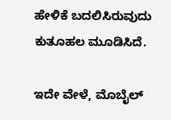ಹೇಳಿಕೆ ಬದಲಿಸಿರುವುದು ಕುತೂಹಲ ಮೂಡಿಸಿದೆ.

ಇದೇ ವೇಳೆ, ಮೊಬೈಲ್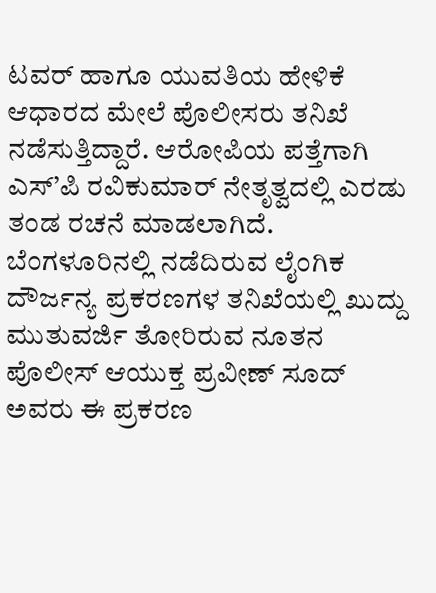ಟವರ್ ಹಾಗೂ ಯುವತಿಯ ಹೇಳಿಕೆ ಆಧಾರದ ಮೇಲೆ ಪೊಲೀಸರು ತನಿಖೆ ನಡೆಸುತ್ತಿದ್ದಾರೆ. ಆರೋಪಿಯ ಪತ್ತೆಗಾಗಿ ಎಸ್’ಪಿ ರವಿಕುಮಾರ್ ನೇತೃತ್ವದಲ್ಲಿ ಎರಡು ತಂಡ ರಚನೆ ಮಾಡಲಾಗಿದೆ. ಬೆಂಗಳೂರಿನಲ್ಲಿ ನಡೆದಿರುವ ಲೈಂಗಿಕ ದೌರ್ಜನ್ಯ ಪ್ರಕರಣಗಳ ತನಿಖೆಯಲ್ಲಿ ಖುದ್ದು ಮುತುವರ್ಜಿ ತೋರಿರುವ ನೂತನ ಪೊಲೀಸ್ ಆಯುಕ್ತ ಪ್ರವೀಣ್ ಸೂದ್ ಅವರು ಈ ಪ್ರಕರಣ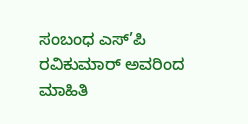ಸಂಬಂಧ ಎಸ್’ಪಿ ರವಿಕುಮಾರ್ ಅವರಿಂದ ಮಾಹಿತಿ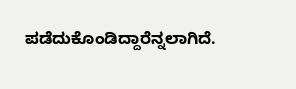ಪಡೆದುಕೊಂಡಿದ್ದಾರೆನ್ನಲಾಗಿದೆ.